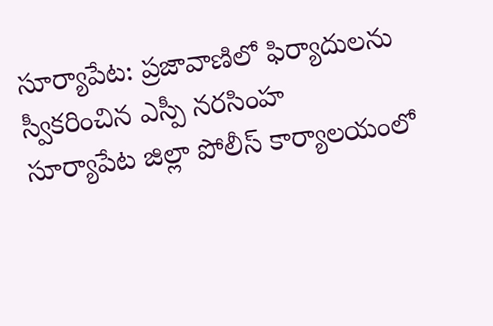సూర్యాపేట: ప్రజావాణిలో ఫిర్యాదులను స్వీకరించిన ఎస్పీ నరసింహ
సూర్యాపేట జిల్లా పోలీస్ కార్యాలయంలో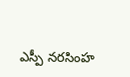ఎస్పీ నరసింహ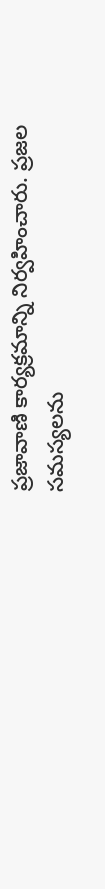ప్రజావాణి కార్యక్రమాన్ని నిర్వహించారు. ప్రజల సమస్యలను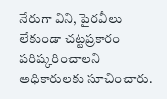నేరుగా విని, పైరవీలు లేకుండా చట్టప్రకారం పరిష్కరించాలని అధికారులకు సూచించారు.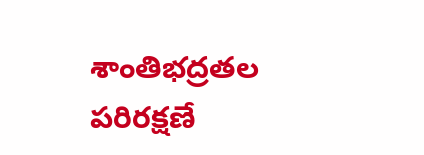శాంతిభద్రతల పరిరక్షణే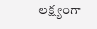లక్ష్యంగా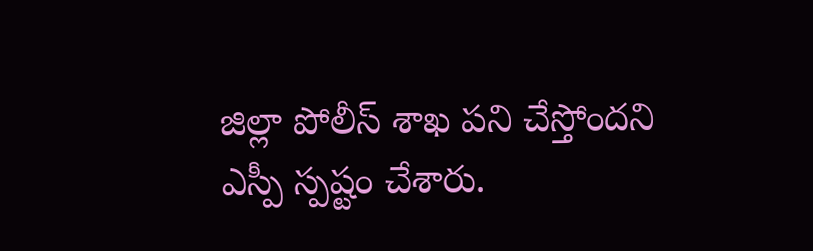జిల్లా పోలీస్ శాఖ పని చేస్తోందని ఎస్పీ స్పష్టం చేశారు.